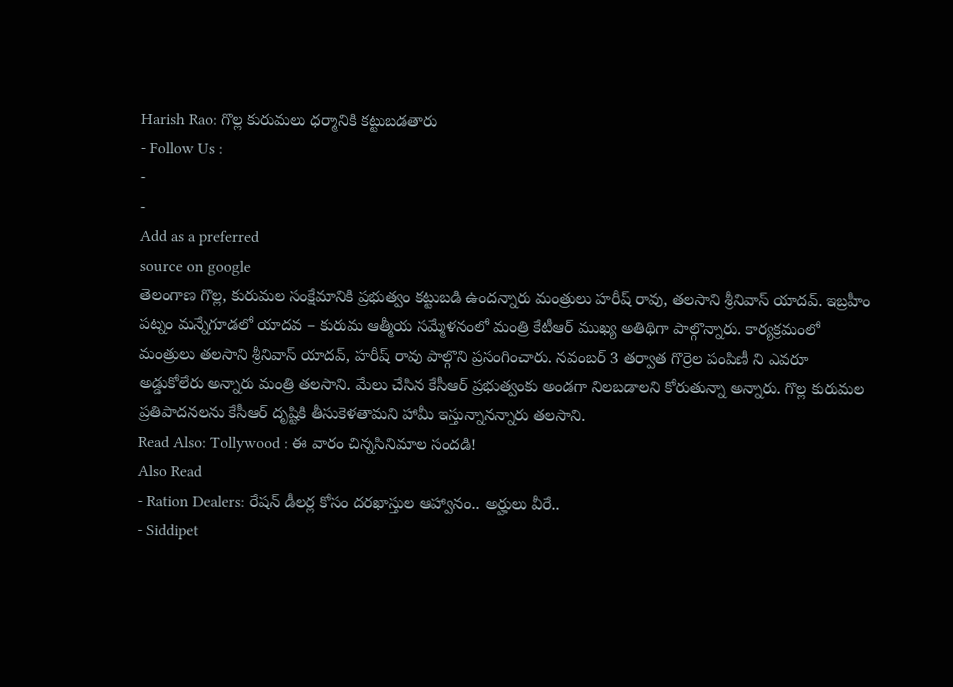Harish Rao: గొల్ల కురుమలు ధర్మానికి కట్టుబడతారు
- Follow Us :
-
-
Add as a preferred
source on google
తెలంగాణ గొల్ల, కురుమల సంక్షేమానికి ప్రభుత్వం కట్టుబడి ఉందన్నారు మంత్రులు హరీష్ రావు, తలసాని శ్రీనివాస్ యాదవ్. ఇబ్రహీం పట్నం మన్నేగూడలో యాదవ – కురుమ ఆత్మీయ సమ్మేళనంలో మంత్రి కేటీఆర్ ముఖ్య అతిథిగా పాల్గొన్నారు. కార్యక్రమంలో మంత్రులు తలసాని శ్రీనివాస్ యాదవ్, హరీష్ రావు పాల్గొని ప్రసంగించారు. నవంబర్ 3 తర్వాత గొర్రెల పంపిణీ ని ఎవరూ అడ్డుకోలేరు అన్నారు మంత్రి తలసాని. మేలు చేసిన కేసీఆర్ ప్రభుత్వంకు అండగా నిలబడాలని కోరుతున్నా అన్నారు. గొల్ల కురుమల ప్రతిపాదనలను కేసీఆర్ దృష్టికి తీసుకెళతామని హామీ ఇస్తున్నానన్నారు తలసాని.
Read Also: Tollywood : ఈ వారం చిన్నసినిమాల సందడి!
Also Read
- Ration Dealers: రేషన్ డీలర్ల కోసం దరఖాస్తుల ఆహ్వానం.. అర్హులు వీరే..
- Siddipet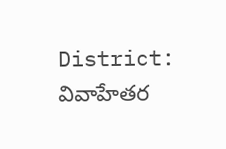District: వివాహేతర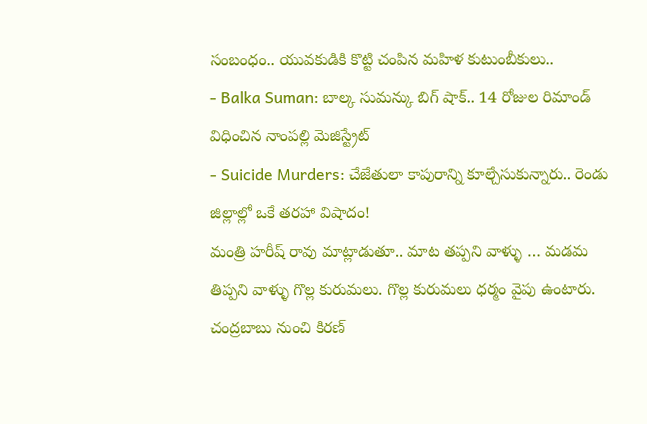సంబంధం.. యువకుడికి కొట్టి చంపిన మహిళ కుటుంబీకులు..
- Balka Suman: బాల్క సుమన్కు బిగ్ షాక్.. 14 రోజుల రిమాండ్ విధించిన నాంపల్లి మెజిస్ట్రేట్
- Suicide Murders: చేజేతులా కాపురాన్ని కూల్చేసుకున్నారు.. రెండు జిల్లాల్లో ఒకే తరహా విషాదం!
మంత్రి హరీష్ రావు మాట్లాడుతూ.. మాట తప్పని వాళ్ళు … మడమ తిప్పని వాళ్ళు గొల్ల కురుమలు. గొల్ల కురుమలు ధర్మం వైపు ఉంటారు. చంద్రబాబు నుంచి కిరణ్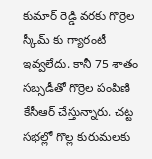కుమార్ రెడ్డి వరకు గొర్రెల స్కీమ్ కు గ్యారంటీ ఇవ్వలేదు. కానీ 75 శాతం సబ్సడీతో గొర్రెల పంపిణి కేసీఆర్ చేస్తున్నారు. చట్ట సభల్లో గొల్ల కురుమలకు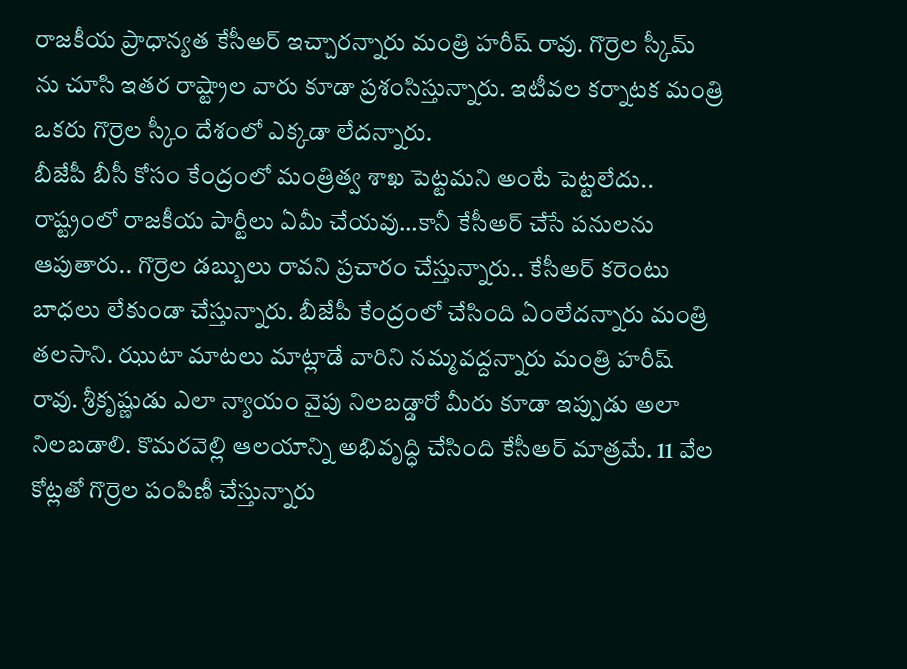రాజకీయ ప్రాధాన్యత కేసీఅర్ ఇచ్చారన్నారు మంత్రి హరీష్ రావు. గొర్రెల స్కీమ్ ను చూసి ఇతర రాష్ట్రాల వారు కూడా ప్రశంసిస్తున్నారు. ఇటీవల కర్నాటక మంత్రి ఒకరు గొర్రెల స్కీం దేశంలో ఎక్కడా లేదన్నారు.
బీజేపీ బీసీ కోసం కేంద్రంలో మంత్రిత్వ శాఖ పెట్టమని అంటే పెట్టలేదు.. రాష్ట్రంలో రాజకీయ పార్టీలు ఏమీ చేయవు…కానీ కేసీఅర్ చేసే పనులను ఆపుతారు.. గొర్రెల డబ్బులు రావని ప్రచారం చేస్తున్నారు.. కేసీఅర్ కరెంటు బాధలు లేకుండా చేస్తున్నారు. బీజేపీ కేంద్రంలో చేసింది ఏంలేదన్నారు మంత్రి తలసాని. ఝుటా మాటలు మాట్లాడే వారిని నమ్మవద్దన్నారు మంత్రి హరీష్ రావు. శ్రీకృష్ణుడు ఎలా న్యాయం వైపు నిలబడ్డారో మీరు కూడా ఇప్పుడు అలా నిలబడాలి. కొమరవెల్లి ఆలయాన్ని అభివృద్ధి చేసింది కేసీఅర్ మాత్రమే. 11 వేల కోట్లతో గొర్రెల పంపిణీ చేస్తున్నారు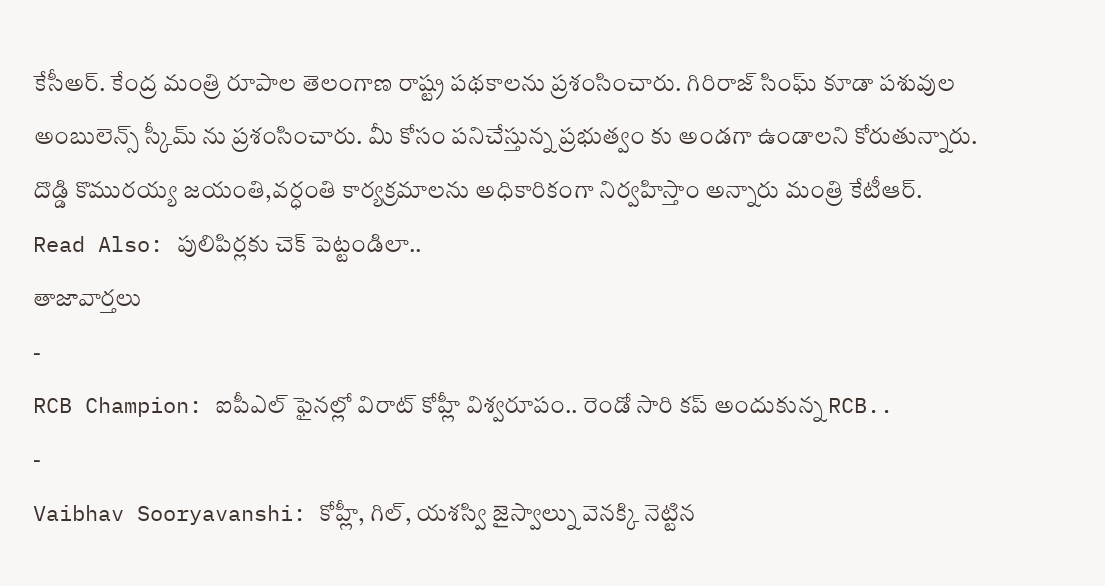కేసీఅర్. కేంద్ర మంత్రి రూపాల తెలంగాణ రాష్ట్ర పథకాలను ప్రశంసించారు. గిరిరాజ్ సింఘ్ కూడా పశువుల అంబులెన్స్ స్కీమ్ ను ప్రశంసించారు. మీ కోసం పనిచేస్తున్న ప్రభుత్వం కు అండగా ఉండాలని కోరుతున్నారు. దొడ్డి కొమురయ్య జయంతి,వర్ధంతి కార్యక్రమాలను అధికారికంగా నిర్వహిస్తాం అన్నారు మంత్రి కేటీఆర్.
Read Also: పులిపిర్లకు చెక్ పెట్టండిలా..
తాజావార్తలు
-
RCB Champion: ఐపీఎల్ ఫైనల్లో విరాట్ కోహ్లీ విశ్వరూపం.. రెండో సారి కప్ అందుకున్న RCB..
-
Vaibhav Sooryavanshi: కోహ్లీ, గిల్, యశస్వి జైస్వాల్ను వెనక్కి నెట్టిన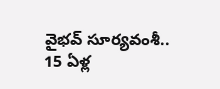వైభవ్ సూర్యవంశీ.. 15 ఏళ్ల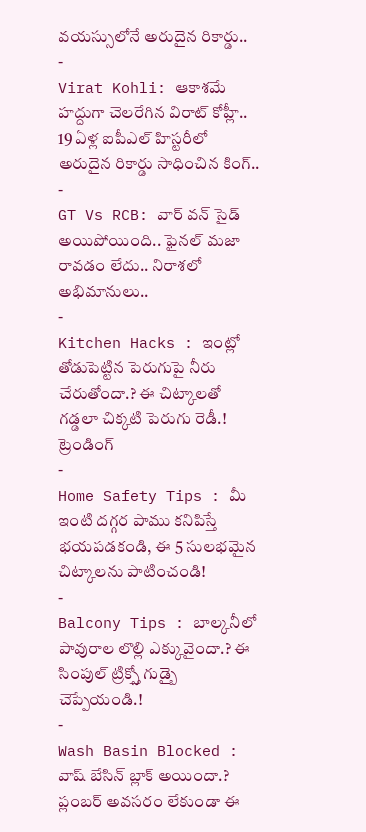వయస్సులోనే అరుదైన రికార్డు..
-
Virat Kohli: ఆకాశమే హద్దుగా చెలరేగిన విరాట్ కోహ్లీ.. 19 ఏళ్ల ఐపీఎల్ హిస్టరీలో అరుదైన రికార్డు సాధించిన కింగ్..
-
GT Vs RCB: వార్ వన్ సైడ్ అయిపోయింది.. ఫైనల్ మజా రావడం లేదు.. నిరాశలో అభిమానులు..
-
Kitchen Hacks : ఇంట్లో తోడుపెట్టిన పెరుగుపై నీరు చేరుతోందా.? ఈ చిట్కాలతో గడ్డలా చిక్కటి పెరుగు రెడీ.!
ట్రెండింగ్
-
Home Safety Tips : మీ ఇంటి దగ్గర పాము కనిపిస్తే భయపడకండి, ఈ 5 సులభమైన చిట్కాలను పాటించండి!
-
Balcony Tips : బాల్కనీలో పావురాల లొల్లి ఎక్కువైందా.? ఈ సింపుల్ ట్రిక్స్తో గుడ్బై చెప్పేయండి.!
-
Wash Basin Blocked : వాష్ బేసిన్ బ్లాక్ అయిందా.? ప్లంబర్ అవసరం లేకుండా ఈ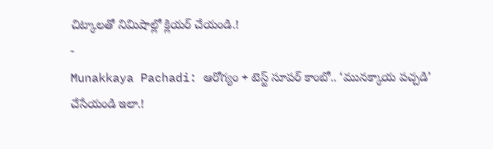చిట్కాలతో నిమిషాల్లో క్లియర్ చేయండి.!
-
Munakkaya Pachadi: ఆరోగ్యం + టెస్ట్ సూపర్ కాంబో.. ‘మునక్కాయ పచ్చడి’ చేసేయండి ఇలా.!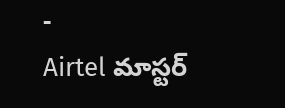-
Airtel మాస్టర్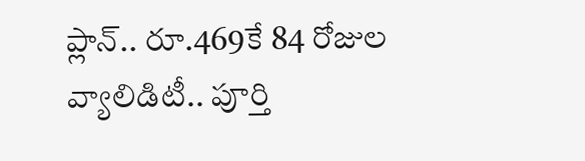ప్లాన్.. రూ.469కే 84 రోజుల వ్యాలిడిటీ.. పూర్తి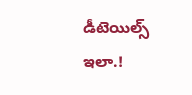డీటెయిల్స్ ఇలా.!